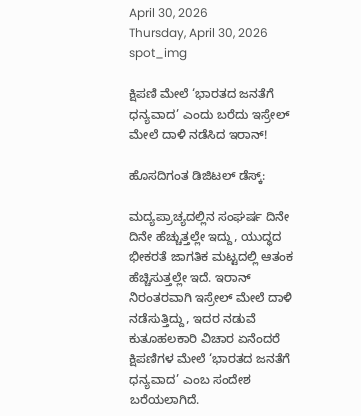April 30, 2026
Thursday, April 30, 2026
spot_img

ಕ್ಷಿಪಣಿ ಮೇಲೆ ‘ಭಾರತದ ಜನತೆಗೆ ಧನ್ಯವಾದ’ ಎಂದು ಬರೆದು ಇಸ್ರೇಲ್ ಮೇಲೆ ದಾಳಿ ನಡೆಸಿದ ಇರಾನ್!

ಹೊಸದಿಗಂತ ಡಿಜಿಟಲ್ ಡೆಸ್ಕ್:

ಮದ್ಯಪ್ರಾಚ್ಯದಲ್ಲಿನ ಸಂಘರ್ಷ ದಿನೇ ದಿನೇ ಹೆಚ್ಚುತ್ತಲ್ಲೇ ಇದ್ದು, ಯುದ್ಧದ ಭೀಕರತೆ ಜಾಗತಿಕ ಮಟ್ಟದಲ್ಲಿ ಆತಂಕ ಹೆಚ್ಚಿಸುತ್ತಲ್ಲೇ ಇದೆ. ಇರಾನ್ ನಿರಂತರವಾಗಿ ಇಸ್ರೇಲ್ ಮೇಲೆ ದಾಳಿ ನಡೆಸುತ್ತಿದ್ದು, ಇದರ ನಡುವೆ ಕುತೂಹಲಕಾರಿ ವಿಚಾರ ಏನೆಂದರೆ ಕ್ಷಿಪಣಿಗಳ ಮೇಲೆ ‘ಭಾರತದ ಜನತೆಗೆ ಧನ್ಯವಾದ’ ಎಂಬ ಸಂದೇಶ ಬರೆಯಲಾಗಿದೆ.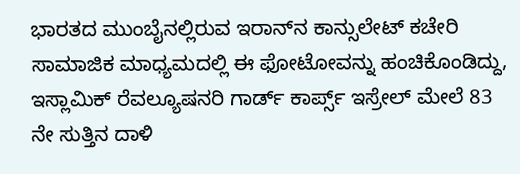ಭಾರತದ ಮುಂಬೈನಲ್ಲಿರುವ ಇರಾನ್‌ನ ಕಾನ್ಸುಲೇಟ್‌ ಕಚೇರಿ ಸಾಮಾಜಿಕ ಮಾಧ್ಯಮದಲ್ಲಿ ಈ ಫೋಟೋವನ್ನು ಹಂಚಿಕೊಂಡಿದ್ದು, ಇಸ್ಲಾಮಿಕ್ ರೆವಲ್ಯೂಷನರಿ ಗಾರ್ಡ್ ಕಾರ್ಪ್ಸ್ ಇಸ್ರೇಲ್ ಮೇಲೆ 83 ನೇ ಸುತ್ತಿನ ದಾಳಿ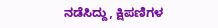ನಡೆಸಿದ್ದು, ಕ್ಷಿಪಣಿಗಳ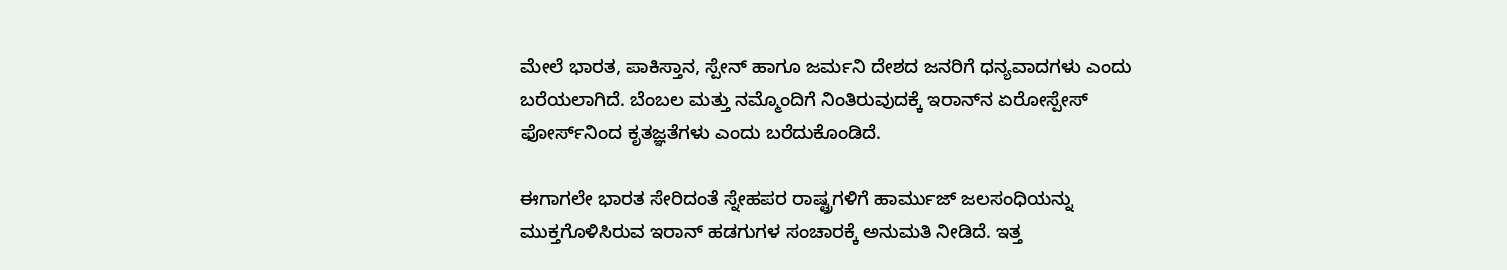ಮೇಲೆ ಭಾರತ, ಪಾಕಿಸ್ತಾನ, ಸ್ಪೇನ್‌ ಹಾಗೂ ಜರ್ಮನಿ ದೇಶದ ಜನರಿಗೆ ಧನ್ಯವಾದಗಳು ಎಂದು ಬರೆಯಲಾಗಿದೆ. ಬೆಂಬಲ ಮತ್ತು ನಮ್ಮೊಂದಿಗೆ ನಿಂತಿರುವುದಕ್ಕೆ ಇರಾನ್‌ನ ಏರೋಸ್ಪೇಸ್ ಫೋರ್ಸ್‌ನಿಂದ ಕೃತಜ್ಞತೆಗಳು ಎಂದು ಬರೆದುಕೊಂಡಿದೆ.

ಈಗಾಗಲೇ ಭಾರತ ಸೇರಿದಂತೆ ಸ್ನೇಹಪರ ರಾಷ್ಟ್ರಗಳಿಗೆ ಹಾರ್ಮುಜ್ ಜಲಸಂಧಿಯನ್ನು ಮುಕ್ತಗೊಳಿಸಿರುವ ಇರಾನ್ ಹಡಗುಗಳ ಸಂಚಾರಕ್ಕೆ ಅನುಮತಿ ನೀಡಿದೆ. ಇತ್ತ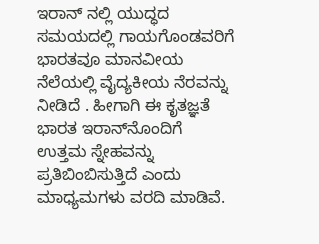ಇರಾನ್‌ ನಲ್ಲಿ ಯುದ್ಧದ ಸಮಯದಲ್ಲಿ ಗಾಯಗೊಂಡವರಿಗೆ ಭಾರತವೂ ಮಾನವೀಯ ನೆಲೆಯಲ್ಲಿ ವೈದ್ಯಕೀಯ ನೆರವನ್ನು ನೀಡಿದೆ . ಹೀಗಾಗಿ ಈ ಕೃತಜ್ಞತೆ ಭಾರತ ಇರಾನ್‌ನೊಂದಿಗೆ ಉತ್ತಮ ಸ್ನೇಹವನ್ನು ಪ್ರತಿಬಿಂಬಿಸುತ್ತಿದೆ ಎಂದು ಮಾಧ್ಯಮಗಳು ವರದಿ ಮಾಡಿವೆ.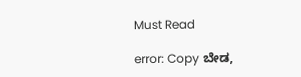Must Read

error: Copy ಬೇಡ,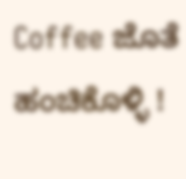Coffee ಜೊತೆ ಹಂಚಿಕೊಳ್ಳಿ !